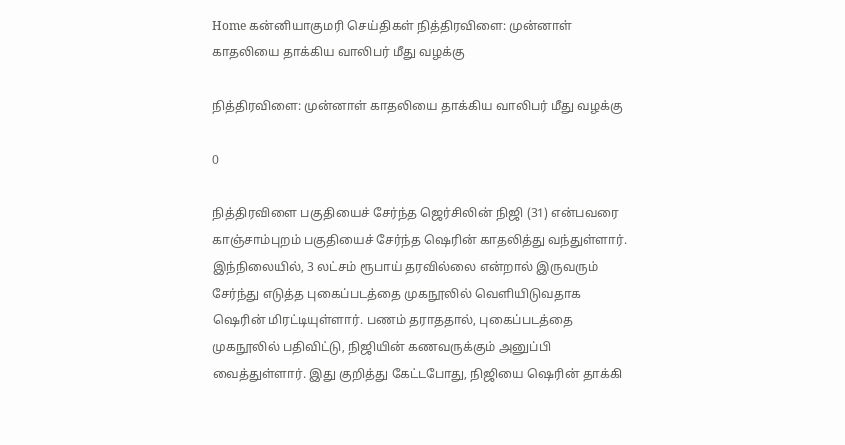Home கன்னியாகுமரி செய்திகள் நித்திரவிளை: முன்னாள் காதலியை தாக்கிய வாலிபர் மீது வழக்கு

நித்திரவிளை: முன்னாள் காதலியை தாக்கிய வாலிபர் மீது வழக்கு

0

நித்திரவிளை பகுதியைச் சேர்ந்த ஜெர்சிலின் நிஜி (31) என்பவரை காஞ்சாம்புறம் பகுதியைச் சேர்ந்த ஷெரின் காதலித்து வந்துள்ளார். இந்நிலையில், 3 லட்சம் ரூபாய் தரவில்லை என்றால் இருவரும் சேர்ந்து எடுத்த புகைப்படத்தை முகநூலில் வெளியிடுவதாக ஷெரின் மிரட்டியுள்ளார். பணம் தராததால், புகைப்படத்தை முகநூலில் பதிவிட்டு, நிஜியின் கணவருக்கும் அனுப்பி வைத்துள்ளார். இது குறித்து கேட்டபோது, நிஜியை ஷெரின் தாக்கி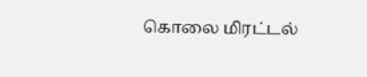கொலை மிரட்டல்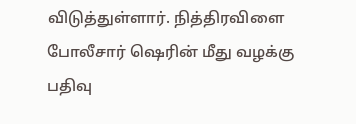விடுத்துள்ளார். நித்திரவிளை போலீசார் ஷெரின் மீது வழக்கு பதிவு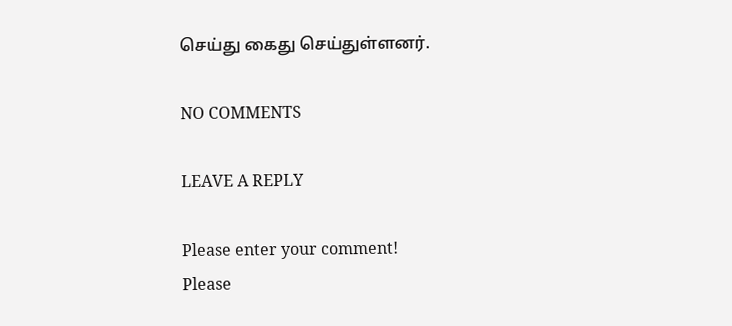செய்து கைது செய்துள்ளனர்.

NO COMMENTS

LEAVE A REPLY

Please enter your comment!
Please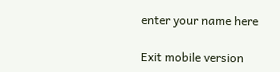enter your name here

Exit mobile version